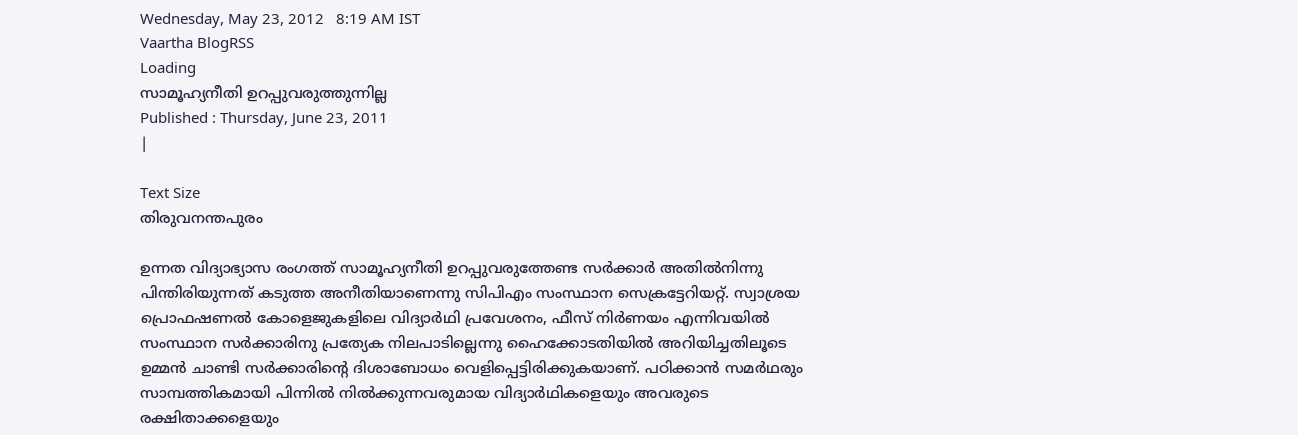Wednesday, May 23, 2012   8:19 AM IST
Vaartha BlogRSS
Loading
സാമൂഹ്യനീതി ഉറപ്പുവരുത്തുന്നില്ല
Published : Thursday, June 23, 2011
|

Text Size
തിരുവനന്തപുരം

ഉന്നത വിദ്യാഭ്യാസ രംഗത്ത് സാമൂഹ്യനീതി ഉറപ്പുവരുത്തേണ്ട സര്‍ക്കാര്‍ അതില്‍നിന്നു പിന്തിരിയുന്നത് കടുത്ത അനീതിയാണെന്നു സിപിഎം സംസ്ഥാന സെക്രട്ടേറിയറ്റ്. സ്വാശ്രയ പ്രൊഫഷണല്‍ കോളെജുകളിലെ വിദ്യാര്‍ഥി പ്രവേശനം, ഫീസ് നിര്‍ണയം എന്നിവയില്‍ സംസ്ഥാന സര്‍ക്കാരിനു പ്രത്യേക നിലപാടില്ലെന്നു ഹൈക്കോടതിയില്‍ അറിയിച്ചതിലൂടെ ഉമ്മന്‍ ചാണ്ടി സര്‍ക്കാരിന്‍റെ ദിശാബോധം വെളിപ്പെട്ടിരിക്കുകയാണ്. പഠിക്കാന്‍ സമര്‍ഥരും സാമ്പത്തികമായി പിന്നില്‍ നില്‍ക്കുന്നവരുമായ വിദ്യാര്‍ഥികളെയും അവരുടെ രക്ഷിതാക്കളെയും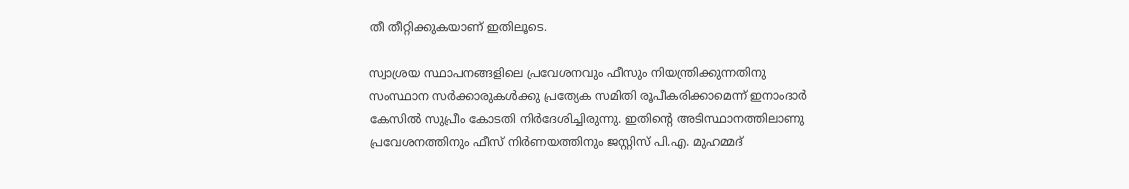തീ തീറ്റിക്കുകയാണ് ഇതിലൂടെ.

സ്വാശ്രയ സ്ഥാപനങ്ങളിലെ പ്രവേശനവും ഫീസും നിയന്ത്രിക്കുന്നതിനു സംസ്ഥാന സര്‍ക്കാരുകള്‍ക്കു പ്രത്യേക സമിതി രൂപീകരിക്കാമെന്ന് ഇനാംദാര്‍ കേസില്‍ സുപ്രീം കോടതി നിര്‍ദേശിച്ചിരുന്നു. ഇതിന്‍റെ അടിസ്ഥാനത്തിലാണു പ്രവേശനത്തിനും ഫീസ് നിര്‍ണയത്തിനും ജസ്റ്റിസ് പി.എ. മുഹമ്മദ്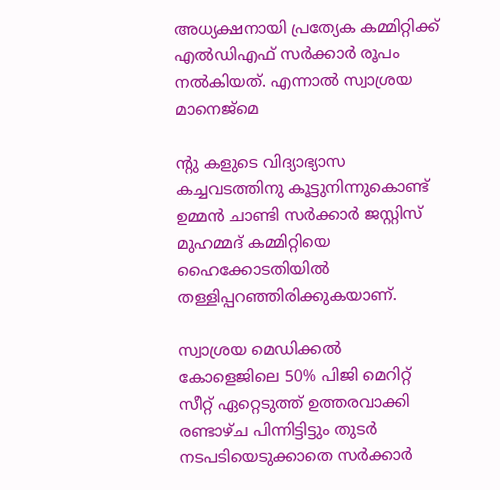അധ്യക്ഷനായി പ്രത്യേക കമ്മിറ്റിക്ക് എല്‍ഡിഎഫ് സര്‍ക്കാര്‍ രൂപം നല്‍കിയത്. എന്നാല്‍ സ്വാശ്രയ മാനെജ്മെ

ന്‍റു കളുടെ വിദ്യാഭ്യാസ കച്ചവടത്തിനു കൂട്ടുനിന്നുകൊണ്ട് ഉമ്മന്‍ ചാണ്ടി സര്‍ക്കാര്‍ ജസ്റ്റിസ് മുഹമ്മദ് കമ്മിറ്റിയെ ഹൈക്കോടതിയില്‍ തള്ളിപ്പറഞ്ഞിരിക്കുകയാണ്.

സ്വാശ്രയ മെഡിക്കല്‍ കോളെജിലെ 50% പിജി മെറിറ്റ് സീറ്റ് ഏറ്റെടുത്ത് ഉത്തരവാക്കി രണ്ടാഴ്ച പിന്നിട്ടിട്ടും തുടര്‍ നടപടിയെടുക്കാതെ സര്‍ക്കാര്‍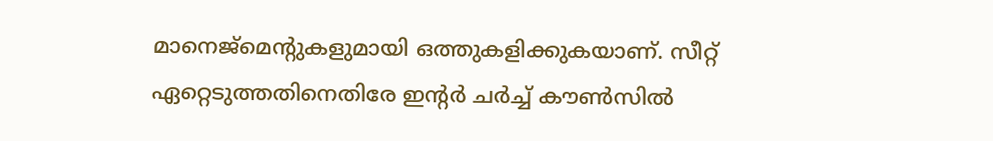മാനെജ്മെന്‍റുകളുമായി ഒത്തുകളിക്കുകയാണ്. സീറ്റ് ഏറ്റെടുത്തതിനെതിരേ ഇന്‍റര്‍ ചര്‍ച്ച് കൗണ്‍സില്‍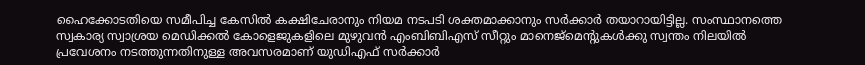ഹൈക്കോടതിയെ സമീപിച്ച കേസില്‍ കക്ഷിചേരാനും നിയമ നടപടി ശക്തമാക്കാനും സര്‍ക്കാര്‍ തയാറായിട്ടില്ല. സംസ്ഥാനത്തെ സ്വകാര്യ സ്വാശ്രയ മെഡിക്കല്‍ കോളെജുകളിലെ മുഴുവന്‍ എംബിബിഎസ് സീറ്റും മാനെജ്മെന്‍റുകള്‍ക്കു സ്വന്തം നിലയില്‍ പ്രവേശനം നടത്തുന്നതിനുള്ള അവസരമാണ് യുഡിഎഫ് സര്‍ക്കാര്‍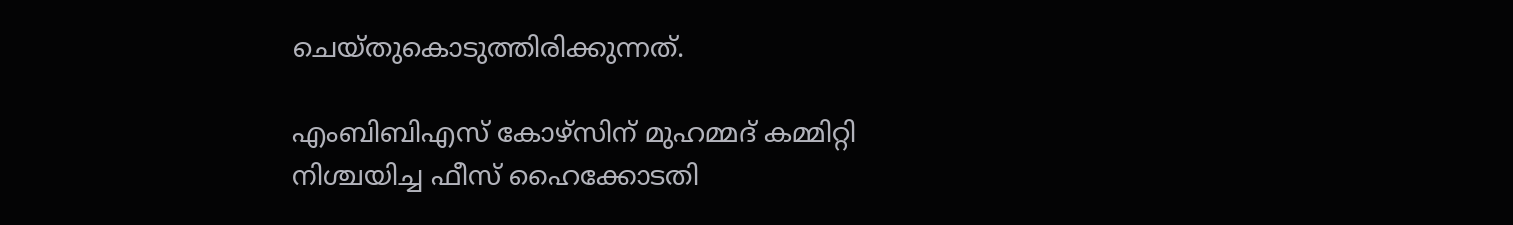ചെയ്തുകൊടുത്തിരിക്കുന്നത്.

എംബിബിഎസ് കോഴ്സിന് മുഹമ്മദ് കമ്മിറ്റി നിശ്ചയിച്ച ഫീസ് ഹൈക്കോടതി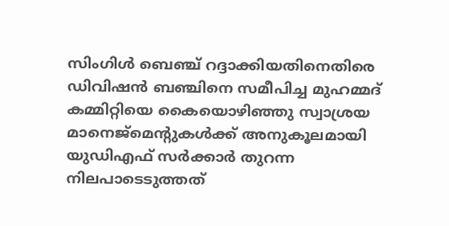സിംഗിള്‍ ബെഞ്ച് റദ്ദാക്കിയതിനെതിരെ ഡിവിഷന്‍ ബഞ്ചിനെ സമീപിച്ച മുഹമ്മദ് കമ്മിറ്റിയെ കൈയൊഴിഞ്ഞു സ്വാശ്രയ മാനെജ്മെന്‍റുകള്‍ക്ക് അനുകൂലമായി യുഡിഎഫ് സര്‍ക്കാര്‍ തുറന്ന നിലപാടെടുത്തത്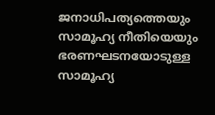ജനാധിപത്യത്തെയും സാമൂഹ്യ നീതിയെയും ഭരണഘടനയോടുള്ള സാമൂഹ്യ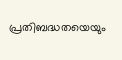പ്രതിബദ്ധതയെയും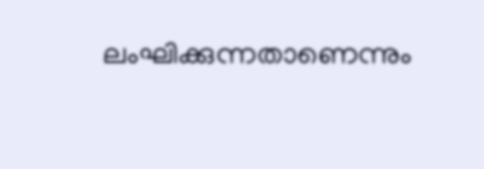ലംഘിക്കുന്നതാണെന്നും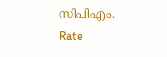സിപിഎം.
Rate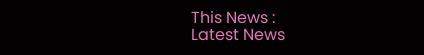This News :
Latest News